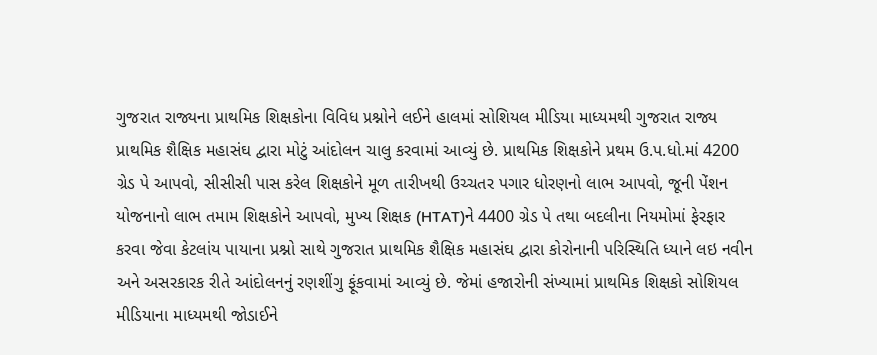ગુજરાત રાજ્યના પ્રાથમિક શિક્ષકોના વિવિધ પ્રશ્નોને લઈને હાલમાં સોશિયલ મીડિયા માધ્યમથી ગુજરાત રાજ્ય પ્રાથમિક શૈક્ષિક મહાસંઘ દ્વારા મોટું આંદોલન ચાલુ કરવામાં આવ્યું છે. પ્રાથમિક શિક્ષકોને પ્રથમ ઉ.પ.ધો.માં 4200 ગ્રેડ પે આપવો, સીસીસી પાસ કરેલ શિક્ષકોને મૂળ તારીખથી ઉચ્ચતર પગાર ધોરણનો લાભ આપવો, જૂની પેંશન યોજનાનો લાભ તમામ શિક્ષકોને આપવો, મુખ્ય શિક્ષક (HTAT)ને 4400 ગ્રેડ પે તથા બદલીના નિયમોમાં ફેરફાર કરવા જેવા કેટલાંય પાયાના પ્રશ્નો સાથે ગુજરાત પ્રાથમિક શૈક્ષિક મહાસંઘ દ્વારા કોરોનાની પરિસ્થિતિ ધ્યાને લઇ નવીન અને અસરકારક રીતે આંદોલનનું રણશીંગુ ફૂંકવામાં આવ્યું છે. જેમાં હજારોની સંખ્યામાં પ્રાથમિક શિક્ષકો સોશિયલ મીડિયાના માધ્યમથી જોડાઈને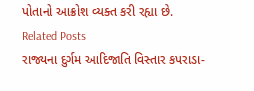પોતાનો આક્રોશ વ્યક્ત કરી રહ્યા છે.
Related Posts
રાજ્યના દુર્ગમ આદિજાતિ વિસ્તાર કપરાડા-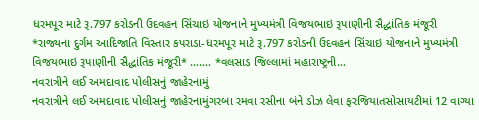ધરમપૂર માટે રૂ.797 કરોડની ઉદવહન સિંચાઇ યોજનાને મુખ્યમંત્રી વિજયભાઇ રૂપાણીની સૈદ્ધાંતિક મંજૂરી
*રાજ્યના દુર્ગમ આદિજાતિ વિસ્તાર કપરાડા-ધરમપૂર માટે રૂ.797 કરોડની ઉદવહન સિંચાઇ યોજનાને મુખ્યમંત્રી વિજયભાઇ રૂપાણીની સૈદ્ધાંતિક મંજૂરી* ……. *વલસાડ જિલ્લામાં મહારાષ્ટ્રની…
નવરાત્રીને લઈ અમદાવાદ પોલીસનું જાહેરનામું
નવરાત્રીને લઈ અમદાવાદ પોલીસનું જાહેરનામુંગરબા રમવા રસીના બંને ડોઝ લેવા ફરજિયાતસોસાયટીમાં 12 વાગ્યા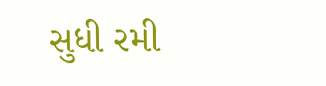સુધી રમી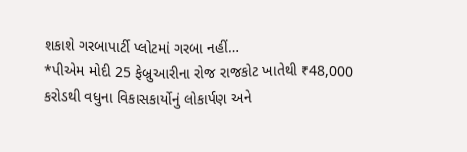શકાશે ગરબાપાર્ટી પ્લોટમાં ગરબા નહીં…
*પીએમ મોદી 25 ફેબ્રુઆરીના રોજ રાજકોટ ખાતેથી ₹48,000 કરોડથી વધુના વિકાસકાર્યોનું લોકાર્પણ અને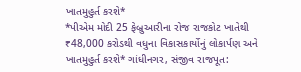ખાતમુહુર્ત કરશે*
*પીએમ મોદી 25 ફેબ્રુઆરીના રોજ રાજકોટ ખાતેથી ₹48,000 કરોડથી વધુના વિકાસકાર્યોનું લોકાર્પણ અને ખાતમુહુર્ત કરશે* ગાંધીનગર, સંજીવ રાજપૂત: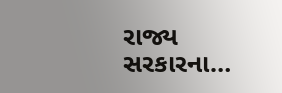રાજ્ય સરકારના…